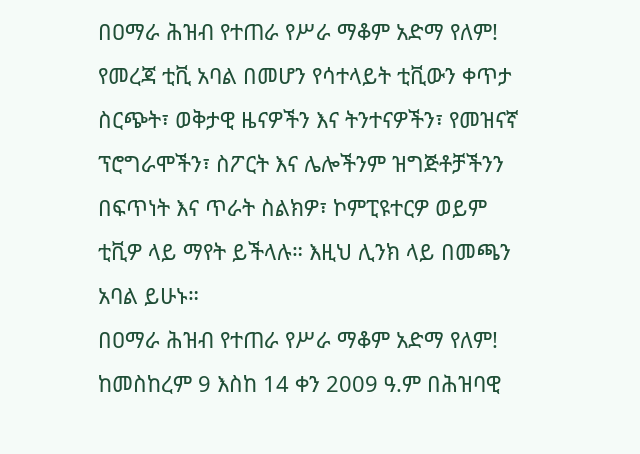በዐማራ ሕዝብ የተጠራ የሥራ ማቆም አድማ የለም!
የመረጃ ቲቪ አባል በመሆን የሳተላይት ቲቪውን ቀጥታ ስርጭት፣ ወቅታዊ ዜናዎችን እና ትንተናዎችን፣ የመዝናኛ ፕሮግራሞችን፣ ስፖርት እና ሌሎችንም ዝግጅቶቻችንን በፍጥነት እና ጥራት ስልክዎ፣ ኮምፒዩተርዎ ወይም ቲቪዎ ላይ ማየት ይችላሉ። እዚህ ሊንክ ላይ በመጫን አባል ይሁኑ።
በዐማራ ሕዝብ የተጠራ የሥራ ማቆም አድማ የለም!
ከመስከረም 9 እስከ 14 ቀን 2009 ዓ.ም በሕዝባዊ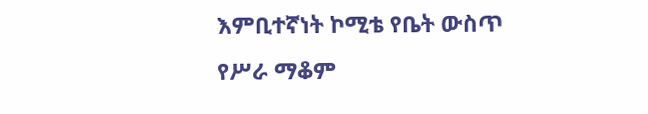እምቢተኛነት ኮሚቴ የቤት ውስጥ የሥራ ማቆም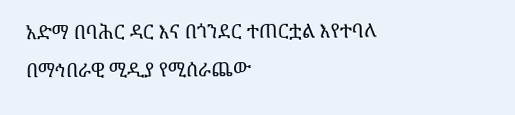አድማ በባሕር ዳር እና በጎንደር ተጠርቷል እየተባለ በማኅበራዊ ሚዲያ የሚሰራጨው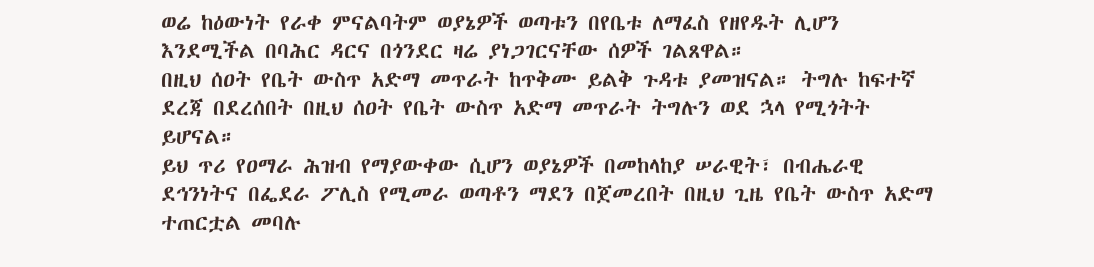ወሬ ከዕውነት የራቀ ምናልባትም ወያኔዎች ወጣቱን በየቤቱ ለማፈስ የዘየዱት ሊሆን እንደሚችል በባሕር ዳርና በጎንደር ዛሬ ያነጋገርናቸው ሰዎች ገልጸዋል።
በዚህ ሰዐት የቤት ውስጥ አድማ መጥራት ከጥቅሙ ይልቅ ጉዳቱ ያመዝናል። ትግሉ ከፍተኛ ደረጃ በደረሰበት በዚህ ሰዐት የቤት ውስጥ አድማ መጥራት ትግሉን ወደ ኋላ የሚጎትት ይሆናል።
ይህ ጥሪ የዐማራ ሕዝብ የማያውቀው ሲሆን ወያኔዎች በመከላከያ ሠራዊት፣ በብሔራዊ ደኅንነትና በፌደራ ፖሊስ የሚመራ ወጣቶን ማደን በጀመረበት በዚህ ጊዜ የቤት ውስጥ አድማ ተጠርቷል መባሉ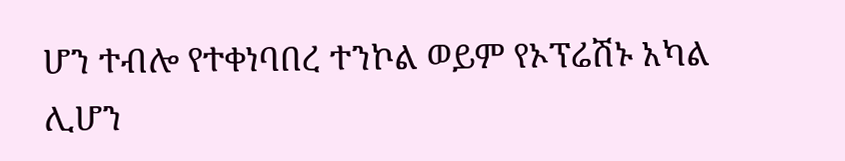ሆን ተብሎ የተቀነባበረ ተንኮል ወይም የኦፕሬሽኑ አካል ሊሆን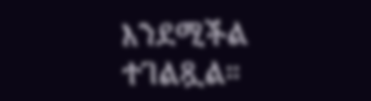እንደሚችል ተገልጿል።